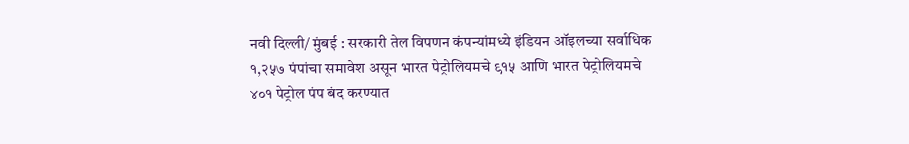नवी दिल्ली/ मुंबई : सरकारी तेल विपणन कंपन्यांमध्ये इंडियन ऑइलच्या सर्वाधिक १,२५७ पंपांचा समावेश असून भारत पेट्रोलियमचे ९१५ आणि भारत पेट्रोलियमचे ४०१ पेट्रोल पंप बंद करण्यात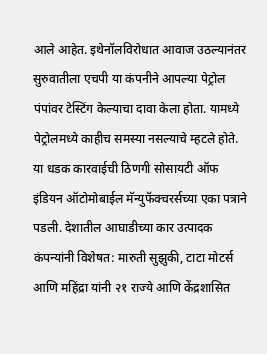आले आहेत. इथेनॉलविरोधात आवाज उठल्यानंतर सुरुवातीला एचपी या कंपनीने आपल्या पेट्रोल पंपांवर टेस्टिंग केल्याचा दावा केला होता. यामध्ये पेट्रोलमध्ये काहीच समस्या नसल्याचे म्हटले होते.
या धडक कारवाईची ठिणगी सोसायटी ऑफ इंडियन ऑटोमोबाईल मॅन्युफॅक्चरर्सच्या एका पत्राने पडली. देशातील आघाडीच्या कार उत्पादक कंपन्यांनी विशेषत: मारुती सुझुकी, टाटा मोटर्स आणि महिंद्रा यांनी २१ राज्ये आणि केंद्रशासित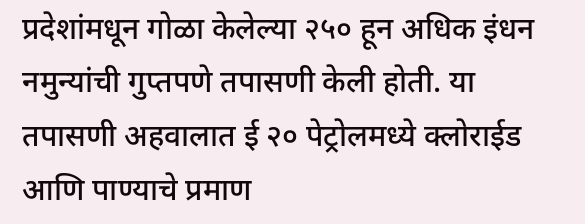प्रदेशांमधून गोळा केलेल्या २५० हून अधिक इंधन नमुन्यांची गुप्तपणे तपासणी केली होती. या तपासणी अहवालात ई २० पेट्रोलमध्ये क्लोराईड आणि पाण्याचे प्रमाण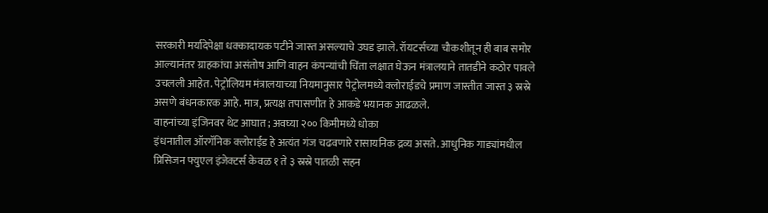सरकारी मर्यादेपेक्षा धक्कादायक पटीने जास्त असल्याचे उघड झाले. रॉयटर्सच्या चौकशीतून ही बाब समोर आल्यानंतर ग्राहकांचा असंतोष आणि वाहन कंपन्यांची चिंता लक्षात घेऊन मंत्रालयाने तातडीने कठोर पावले उचलली आहेत. पेट्रोलियम मंत्रालयाच्या नियमानुसार पेट्रोलमध्ये क्लोराईडचे प्रमाण जास्तीत जास्त ३ स्रस्रे असणे बंधनकारक आहे. मात्र, प्रत्यक्ष तपासणीत हे आकडे भयानक आढळले.
वाहनांच्या इंजिनवर थेट आघात; अवघ्या २०० किमीमध्ये धोका
इंधनातील ऑरगॅनिक क्लोराईड हे अत्यंत गंज चढवणारे रासायनिक द्रव्य असते. आधुनिक गाड्यांमधील प्रिसिजन फ्युएल इंजेक्टर्स केवळ १ ते ३ स्रस्रे पातळी सहन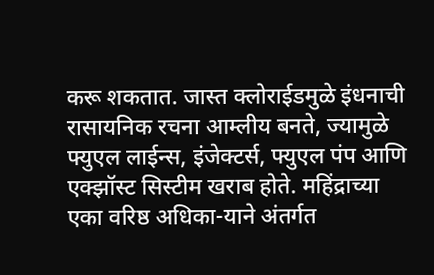करू शकतात. जास्त क्लोराईडमुळे इंधनाची रासायनिक रचना आम्लीय बनते, ज्यामुळे फ्युएल लाईन्स, इंजेक्टर्स, फ्युएल पंप आणि एक्झॉस्ट सिस्टीम खराब होते. महिंद्राच्या एका वरिष्ठ अधिका-याने अंतर्गत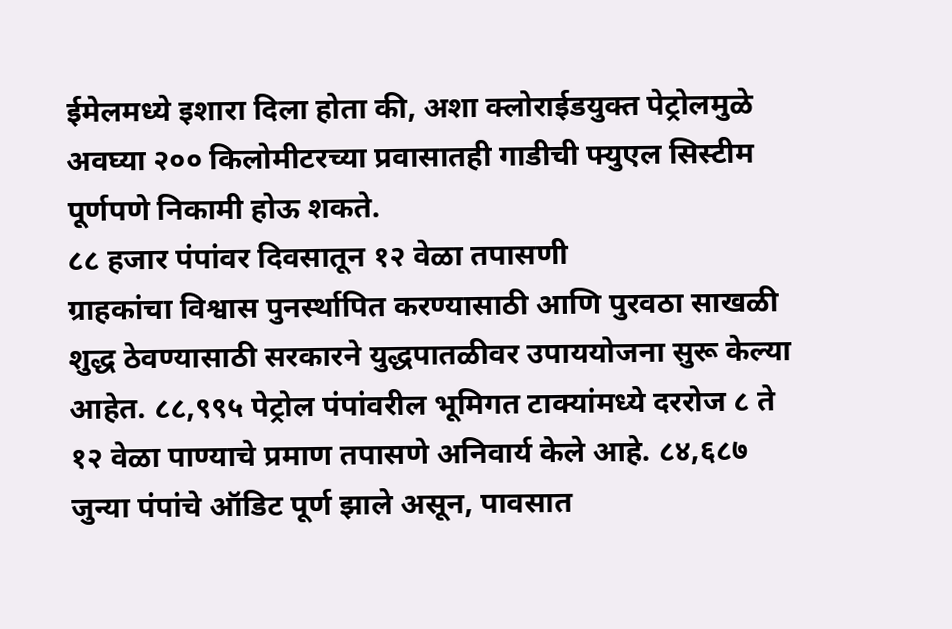ईमेलमध्ये इशारा दिला होता की, अशा क्लोराईडयुक्त पेट्रोलमुळे अवघ्या २०० किलोमीटरच्या प्रवासातही गाडीची फ्युएल सिस्टीम पूर्णपणे निकामी होऊ शकते.
८८ हजार पंपांवर दिवसातून १२ वेळा तपासणी
ग्राहकांचा विश्वास पुनर्स्थापित करण्यासाठी आणि पुरवठा साखळी शुद्ध ठेवण्यासाठी सरकारने युद्धपातळीवर उपाययोजना सुरू केल्या आहेत. ८८,९९५ पेट्रोल पंपांवरील भूमिगत टाक्यांमध्ये दररोज ८ ते १२ वेळा पाण्याचे प्रमाण तपासणे अनिवार्य केले आहे. ८४,६८७ जुन्या पंपांचे ऑडिट पूर्ण झाले असून, पावसात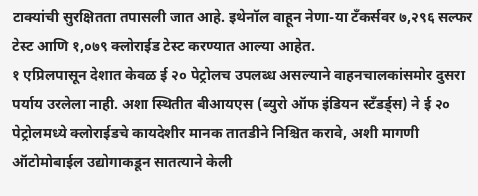टाक्यांची सुरक्षितता तपासली जात आहे. इथेनॉल वाहून नेणा-या टँकर्सवर ७,२९६ सल्फर टेस्ट आणि १,०७९ क्लोराईड टेस्ट करण्यात आल्या आहेत.
१ एप्रिलपासून देशात केवळ ई २० पेट्रोलच उपलब्ध असल्याने वाहनचालकांसमोर दुसरा पर्याय उरलेला नाही. अशा स्थितीत बीआयएस (ब्युरो ऑफ इंडियन स्टँडर्ड्स) ने ई २० पेट्रोलमध्ये क्लोराईडचे कायदेशीर मानक तातडीने निश्चित करावे, अशी मागणी ऑटोमोबाईल उद्योगाकडून सातत्याने केली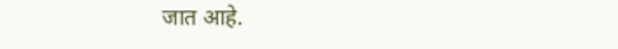जात आहे.